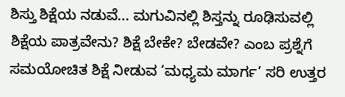ಶಿಸ್ತು ಶಿಕ್ಷೆಯ ನಡುವೆ... ಮಗುವಿನಲ್ಲಿ ಶಿಸ್ತನ್ನು ರೂಢಿಸುವಲ್ಲಿ ಶಿಕ್ಷೆಯ ಪಾತ್ರವೇನು? ಶಿಕ್ಷೆ ಬೇಕೇ? ಬೇಡವೇ? ಎಂಬ ಪ್ರಶ್ನೆಗೆ ಸಮಯೋಚಿತ ಶಿಕ್ಷೆ ನೀಡುವ ‘ಮಧ್ಯಮ ಮಾರ್ಗ’ ಸರಿ ಉತ್ತರ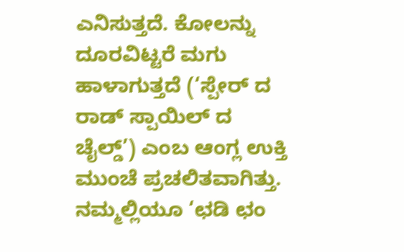ಎನಿಸುತ್ತದೆ. ಕೋಲನ್ನು ದೂರವಿಟ್ಟರೆ ಮಗು ಹಾಳಾಗುತ್ತದೆ (‘ಸ್ಪೇರ್‌ ದ ರಾಡ್‌ ಸ್ಪಾಯಿಲ್‌ ದ ಚೈಲ್ಡ್‌’) ಎಂಬ ಆಂಗ್ಲ ಉಕ್ತಿ ಮುಂಚೆ ಪ್ರಚಲಿತವಾಗಿತ್ತು. ನಮ್ಮಲ್ಲಿಯೂ ‘ಛಡಿ ಛಂ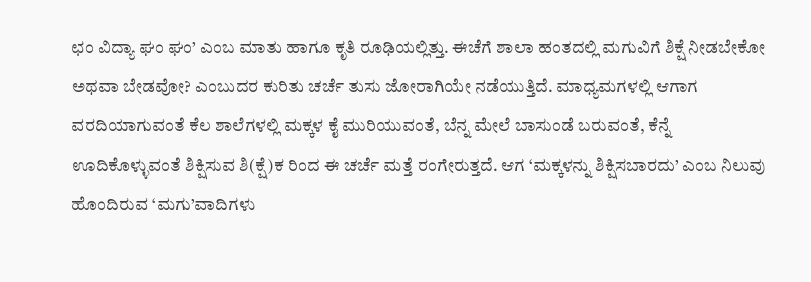ಛಂ ವಿದ್ಯಾ ಘಂ ಘಂ’ ಎಂಬ ಮಾತು ಹಾಗೂ ಕೃತಿ ರೂಢಿಯಲ್ಲಿತ್ತು. ಈಚೆಗೆ ಶಾಲಾ ಹಂತದಲ್ಲಿ ಮಗುವಿಗೆ ಶಿಕ್ಷೆ ನೀಡಬೇಕೋ ಅಥವಾ ಬೇಡವೋ? ಎಂಬುದರ ಕುರಿತು ಚರ್ಚೆ ತುಸು ಜೋರಾಗಿಯೇ ನಡೆಯುತ್ತಿದೆ. ಮಾಧ್ಯಮಗಳಲ್ಲಿ ಆಗಾಗ ವರದಿಯಾಗುವಂತೆ ಕೆಲ ಶಾಲೆಗಳಲ್ಲಿ ಮಕ್ಕಳ ಕೈ ಮುರಿಯುವಂತೆ, ಬೆನ್ನ ಮೇಲೆ ಬಾಸುಂಡೆ ಬರುವಂತೆ, ಕೆನ್ನೆ ಊದಿಕೊಳ್ಳುವಂತೆ ಶಿಕ್ಷಿಸುವ ಶಿ(ಕ್ಷೆ)ಕ ರಿಂದ ಈ ಚರ್ಚೆ ಮತ್ತೆ ರಂಗೇರುತ್ತದೆ. ಆಗ ‘ಮಕ್ಕಳನ್ನು ಶಿಕ್ಷಿಸಬಾರದು’ ಎಂಬ ನಿಲುವು ಹೊಂದಿರುವ ‘ಮಗು’ವಾದಿಗಳು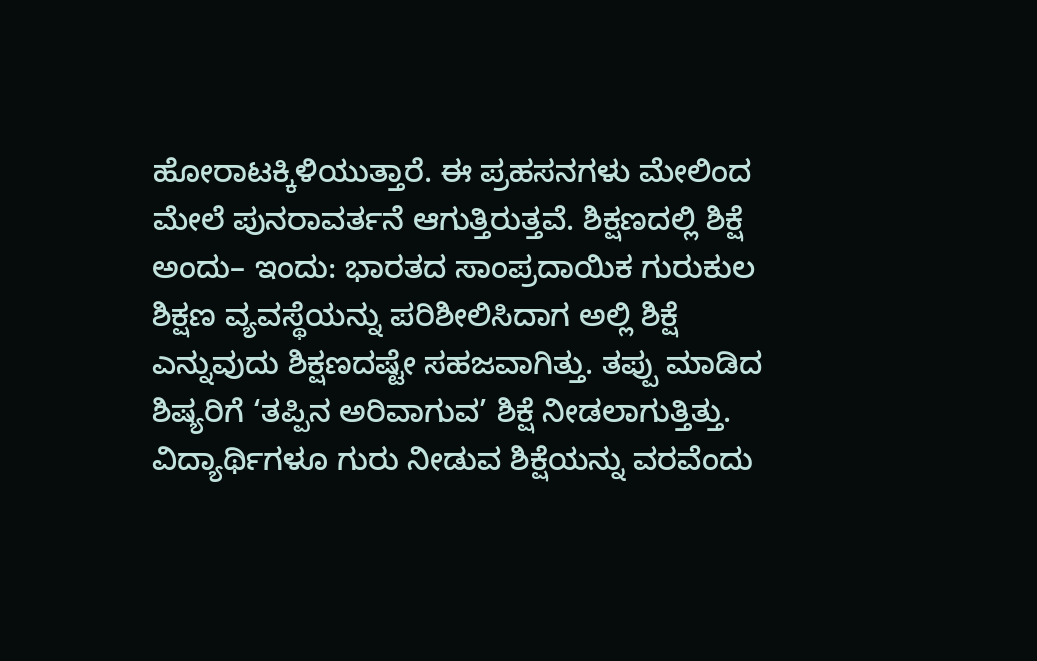ಹೋರಾಟಕ್ಕಿಳಿಯುತ್ತಾರೆ. ಈ ಪ್ರಹಸನಗಳು ಮೇಲಿಂದ ಮೇಲೆ ಪುನರಾವರ್ತನೆ ಆಗುತ್ತಿರುತ್ತವೆ. ಶಿಕ್ಷಣದಲ್ಲಿ ಶಿಕ್ಷೆ ಅಂದು– ಇಂದು: ಭಾರತದ ಸಾಂಪ್ರದಾಯಿಕ ಗುರುಕುಲ ಶಿಕ್ಷಣ ವ್ಯವಸ್ಥೆಯನ್ನು ಪರಿಶೀಲಿಸಿದಾಗ ಅಲ್ಲಿ ಶಿಕ್ಷೆ ಎನ್ನುವುದು ಶಿಕ್ಷಣದಷ್ಟೇ ಸಹಜವಾಗಿತ್ತು. ತಪ್ಪು ಮಾಡಿದ ಶಿಷ್ಯರಿಗೆ ‘ತಪ್ಪಿನ ಅರಿವಾಗುವ’ ಶಿಕ್ಷೆ ನೀಡಲಾಗುತ್ತಿತ್ತು. ವಿದ್ಯಾರ್ಥಿಗಳೂ ಗುರು ನೀಡುವ ಶಿಕ್ಷೆಯನ್ನು ವರವೆಂದು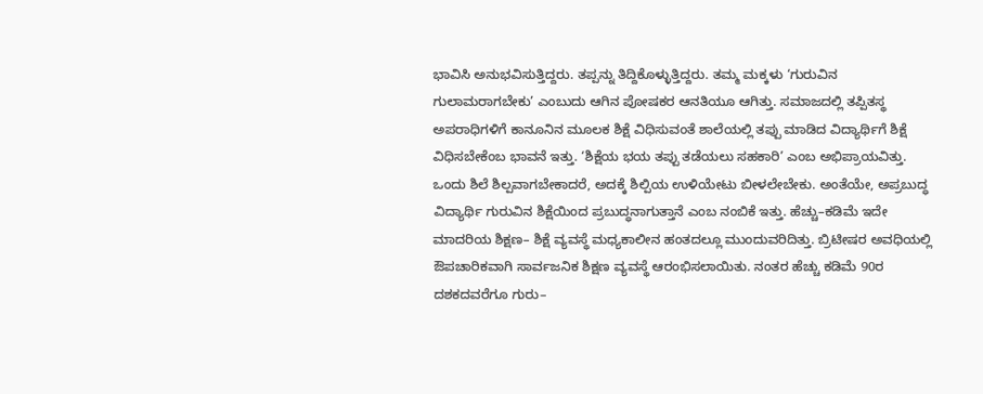ಭಾವಿಸಿ ಅನುಭವಿಸುತ್ತಿದ್ದರು. ತಪ್ಪನ್ನು ತಿದ್ದಿಕೊಳ್ಳುತ್ತಿದ್ದರು. ತಮ್ಮ ಮಕ್ಕಳು ‘ಗುರುವಿನ ಗುಲಾಮರಾಗಬೇಕು’ ಎಂಬುದು ಆಗಿನ ಪೋಷಕರ ಆನತಿಯೂ ಆಗಿತ್ತು. ಸಮಾಜದಲ್ಲಿ ತಪ್ಪಿತಸ್ಥ ಅಪರಾಧಿಗಳಿಗೆ ಕಾನೂನಿನ ಮೂಲಕ ಶಿಕ್ಷೆ ವಿಧಿಸುವಂತೆ ಶಾಲೆಯಲ್ಲಿ ತಪ್ಪು ಮಾಡಿದ ವಿದ್ಯಾರ್ಥಿಗೆ ಶಿಕ್ಷೆ ವಿಧಿಸಬೇಕೆಂಬ ಭಾವನೆ ಇತ್ತು. ‘ಶಿಕ್ಷೆಯ ಭಯ ತಪ್ಪು ತಡೆಯಲು ಸಹಕಾರಿ’ ಎಂಬ ಅಭಿಪ್ರಾಯವಿತ್ತು. ಒಂದು ಶಿಲೆ ಶಿಲ್ಪವಾಗಬೇಕಾದರೆ, ಅದಕ್ಕೆ ಶಿಲ್ಪಿಯ ಉಳಿಯೇಟು ಬೀಳಲೇಬೇಕು. ಅಂತೆಯೇ, ಅಪ್ರಬುದ್ಧ ವಿದ್ಯಾರ್ಥಿ ಗುರುವಿನ ಶಿಕ್ಷೆಯಿಂದ ಪ್ರಬುದ್ಧನಾಗುತ್ತಾನೆ ಎಂಬ ನಂಬಿಕೆ ಇತ್ತು. ಹೆಚ್ಚು–ಕಡಿಮೆ ಇದೇ ಮಾದರಿಯ ಶಿಕ್ಷಣ– ಶಿಕ್ಷೆ ವ್ಯವಸ್ಥೆ ಮಧ್ಯಕಾಲೀನ ಹಂತದಲ್ಲೂ ಮುಂದುವರಿದಿತ್ತು. ಬ್ರಿಟೀಷರ ಅವಧಿಯಲ್ಲಿ ಔಪಚಾರಿಕವಾಗಿ ಸಾರ್ವಜನಿಕ ಶಿಕ್ಷಣ ವ್ಯವಸ್ಥೆ ಆರಂಭಿಸಲಾಯಿತು. ನಂತರ ಹೆಚ್ಚು ಕಡಿಮೆ 90ರ ದಶಕದವರೆಗೂ ಗುರು–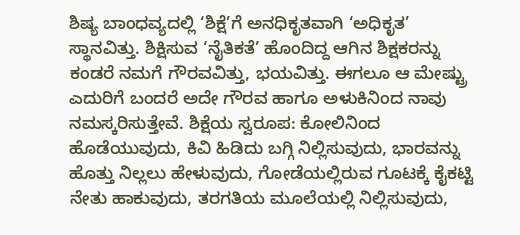ಶಿಷ್ಯ ಬಾಂಧವ್ಯದಲ್ಲಿ ‘ಶಿಕ್ಷೆ’ಗೆ ಅನಧಿಕೃತವಾಗಿ ‘ಅಧಿಕೃತ’ ಸ್ಥಾನವಿತ್ತು. ಶಿಕ್ಷಿಸುವ ‘ನೈತಿಕತೆ’ ಹೊಂದಿದ್ದ ಆಗಿನ ಶಿಕ್ಷಕರನ್ನು ಕಂಡರೆ ನಮಗೆ ಗೌರವವಿತ್ತು, ಭಯವಿತ್ತು. ಈಗಲೂ ಆ ಮೇಷ್ಟ್ರು ಎದುರಿಗೆ ಬಂದರೆ ಅದೇ ಗೌರವ ಹಾಗೂ ಅಳುಕಿನಿಂದ ನಾವು ನಮಸ್ಕರಿಸುತ್ತೇವೆ. ಶಿಕ್ಷೆಯ ಸ್ವರೂಪ: ಕೋಲಿನಿಂದ ಹೊಡೆಯುವುದು, ಕಿವಿ ಹಿಡಿದು ಬಗ್ಗಿ ನಿಲ್ಲಿಸುವುದು, ಭಾರವನ್ನು ಹೊತ್ತು ನಿಲ್ಲಲು ಹೇಳುವುದು, ಗೋಡೆಯಲ್ಲಿರುವ ಗೂಟಕ್ಕೆ ಕೈಕಟ್ಟಿ ನೇತು ಹಾಕುವುದು, ತರಗತಿಯ ಮೂಲೆಯಲ್ಲಿ ನಿಲ್ಲಿಸುವುದು,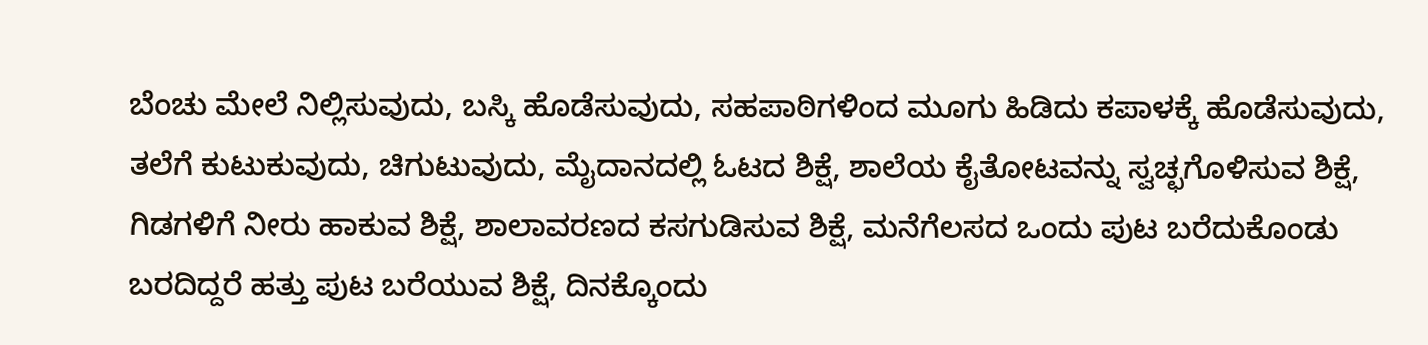ಬೆಂಚು ಮೇಲೆ ನಿಲ್ಲಿಸುವುದು, ಬಸ್ಕಿ ಹೊಡೆಸುವುದು, ಸಹಪಾಠಿಗಳಿಂದ ಮೂಗು ಹಿಡಿದು ಕಪಾಳಕ್ಕೆ ಹೊಡೆಸುವುದು, ತಲೆಗೆ ಕುಟುಕುವುದು, ಚಿಗುಟುವುದು, ಮೈದಾನದಲ್ಲಿ ಓಟದ ಶಿಕ್ಷೆ, ಶಾಲೆಯ ಕೈತೋಟವನ್ನು ಸ್ವಚ್ಛಗೊಳಿಸುವ ಶಿಕ್ಷೆ, ಗಿಡಗಳಿಗೆ ನೀರು ಹಾಕುವ ಶಿಕ್ಷೆ, ಶಾಲಾವರಣದ ಕಸಗುಡಿಸುವ ಶಿಕ್ಷೆ, ಮನೆಗೆಲಸದ ಒಂದು ಪುಟ ಬರೆದುಕೊಂಡು ಬರದಿದ್ದರೆ ಹತ್ತು ಪುಟ ಬರೆಯುವ ಶಿಕ್ಷೆ, ದಿನಕ್ಕೊಂದು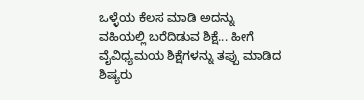ಒಳ್ಳೆಯ ಕೆಲಸ ಮಾಡಿ ಅದನ್ನು ವಹಿಯಲ್ಲಿ ಬರೆದಿಡುವ ಶಿಕ್ಷೆ... ಹೀಗೆ ವೈವಿಧ್ಯಮಯ ಶಿಕ್ಷೆಗಳನ್ನು ತಪ್ಪು ಮಾಡಿದ ಶಿಷ್ಯರು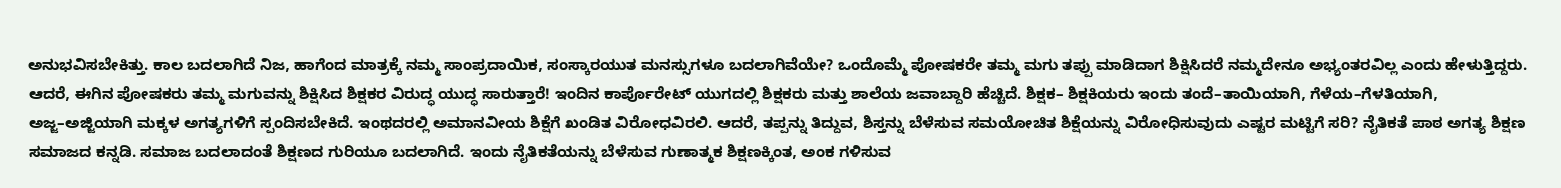ಅನುಭವಿಸಬೇಕಿತ್ತು. ಕಾಲ ಬದಲಾಗಿದೆ ನಿಜ, ಹಾಗೆಂದ ಮಾತ್ರಕ್ಕೆ ನಮ್ಮ ಸಾಂಪ್ರದಾಯಿಕ, ಸಂಸ್ಕಾರಯುತ ಮನಸ್ಸುಗಳೂ ಬದಲಾಗಿವೆಯೇ? ಒಂದೊಮ್ಮೆ ಪೋಷಕರೇ ತಮ್ಮ ಮಗು ತಪ್ಪು ಮಾಡಿದಾಗ ಶಿಕ್ಷಿಸಿದರೆ ನಮ್ಮದೇನೂ ಅಭ್ಯಂತರವಿಲ್ಲ ಎಂದು ಹೇಳುತ್ತಿದ್ದರು. ಆದರೆ, ಈಗಿನ ಪೋಷಕರು ತಮ್ಮ ಮಗುವನ್ನು ಶಿಕ್ಷಿಸಿದ ಶಿಕ್ಷಕರ ವಿರುದ್ಧ ಯುದ್ಧ ಸಾರುತ್ತಾರೆ! ಇಂದಿನ ಕಾರ್ಪೊರೇಟ್‌ ಯುಗದಲ್ಲಿ ಶಿಕ್ಷಕರು ಮತ್ತು ಶಾಲೆಯ ಜವಾಬ್ದಾರಿ ಹೆಚ್ಚಿದೆ. ಶಿಕ್ಷಕ– ಶಿಕ್ಷಕಿಯರು ಇಂದು ತಂದೆ–ತಾಯಿಯಾಗಿ, ಗೆಳೆಯ–ಗೆಳತಿಯಾಗಿ, ಅಜ್ಜ–ಅಜ್ಜಿಯಾಗಿ ಮಕ್ಕಳ ಅಗತ್ಯಗಳಿಗೆ ಸ್ಪಂದಿಸಬೇಕಿದೆ. ಇಂಥದರಲ್ಲಿ ಅಮಾನವೀಯ ಶಿಕ್ಷೆಗೆ ಖಂಡಿತ ವಿರೋಧವಿರಲಿ. ಆದರೆ, ತಪ್ಪನ್ನು ತಿದ್ದುವ, ಶಿಸ್ತನ್ನು ಬೆಳೆಸುವ ಸಮಯೋಚಿತ ಶಿಕ್ಷೆಯನ್ನು ವಿರೋಧಿಸುವುದು ಎಷ್ಟರ ಮಟ್ಟಿಗೆ ಸರಿ? ನೈತಿಕತೆ ಪಾಠ ಅಗತ್ಯ ಶಿಕ್ಷಣ ಸಮಾಜದ ಕನ್ನಡಿ. ಸಮಾಜ ಬದಲಾದಂತೆ ಶಿಕ್ಷಣದ ಗುರಿಯೂ ಬದಲಾಗಿದೆ. ಇಂದು ನೈತಿಕತೆಯನ್ನು ಬೆಳೆಸುವ ಗುಣಾತ್ಮಕ ಶಿಕ್ಷಣಕ್ಕಿಂತ, ಅಂಕ ಗಳಿಸುವ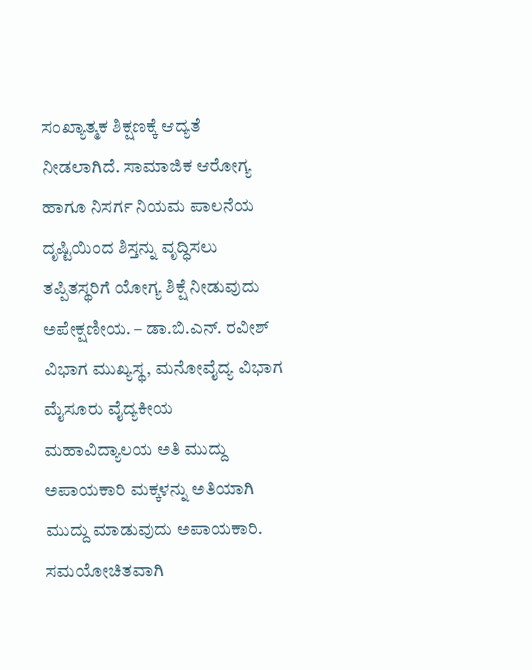ಸಂಖ್ಯಾತ್ಮಕ ಶಿಕ್ಷಣಕ್ಕೆ ಆದ್ಯತೆ ನೀಡಲಾಗಿದೆ. ಸಾಮಾಜಿಕ ಆರೋಗ್ಯ ಹಾಗೂ ನಿಸರ್ಗ ನಿಯಮ ಪಾಲನೆಯ ದೃಷ್ಟಿಯಿಂದ ಶಿಸ್ತನ್ನು ವೃದ್ಧಿಸಲು ತಪ್ಪಿತಸ್ಥರಿಗೆ ಯೋಗ್ಯ ಶಿಕ್ಷೆ ನೀಡುವುದು ಅಪೇಕ್ಷಣೀಯ. – ಡಾ.ಬಿ.ಎನ್‌. ರವೀಶ್‌ ವಿಭಾಗ ಮುಖ್ಯಸ್ಥ, ಮನೋವೈದ್ಯ ವಿಭಾಗ ಮೈಸೂರು ವೈದ್ಯಕೀಯ ಮಹಾವಿದ್ಯಾಲಯ ಅತಿ ಮುದ್ದು ಅಪಾಯಕಾರಿ ಮಕ್ಕಳನ್ನು ಅತಿಯಾಗಿ ಮುದ್ದು ಮಾಡುವುದು ಅಪಾಯಕಾರಿ. ಸಮಯೋಚಿತವಾಗಿ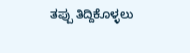ತಪ್ಪು ತಿದ್ದಿಕೊಳ್ಳಲು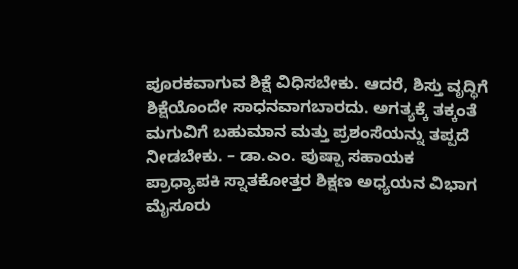ಪೂರಕವಾಗುವ ಶಿಕ್ಷೆ ವಿಧಿಸಬೇಕು. ಆದರೆ, ಶಿಸ್ತು ವೃದ್ಧಿಗೆ ಶಿಕ್ಷೆಯೊಂದೇ ಸಾಧನವಾಗಬಾರದು. ಅಗತ್ಯಕ್ಕೆ ತಕ್ಕಂತೆ ಮಗುವಿಗೆ ಬಹುಮಾನ ಮತ್ತು ಪ್ರಶಂಸೆಯನ್ನು ತಪ್ಪದೆ ನೀಡಬೇಕು. – ಡಾ.ಎಂ. ಪುಷ್ಪಾ ಸಹಾಯಕ ಪ್ರಾಧ್ಯಾಪಕಿ ಸ್ನಾತಕೋತ್ತರ ಶಿಕ್ಷಣ ಅಧ್ಯಯನ ವಿಭಾಗ ಮೈಸೂರು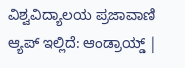ವಿಶ್ವವಿದ್ಯಾಲಯ ಪ್ರಜಾವಾಣಿ ಆ್ಯಪ್ ಇಲ್ಲಿದೆ: ಆಂಡ್ರಾಯ್ಡ್ |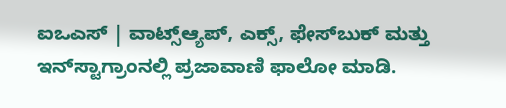ಐಒಎಸ್ | ವಾಟ್ಸ್ಆ್ಯಪ್, ಎಕ್ಸ್, ಫೇಸ್‌ಬುಕ್ ಮತ್ತು ಇನ್‌ಸ್ಟಾಗ್ರಾಂನಲ್ಲಿ ಪ್ರಜಾವಾಣಿ ಫಾಲೋ ಮಾಡಿ.